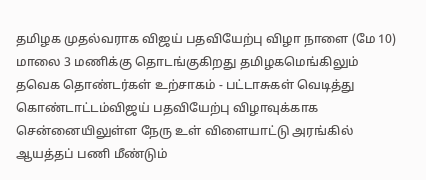தமிழக முதல்வராக விஜய் பதவியேற்பு விழா நாளை (மே 10) மாலை 3 மணிக்கு தொடங்குகிறது தமிழகமெங்கிலும் தவெக தொண்டர்கள் உற்சாகம் - பட்டாசுகள் வெடித்து கொண்டாட்டம்விஜய் பதவியேற்பு விழாவுக்காக சென்னையிலுள்ள நேரு உள் விளையாட்டு அரங்கில் ஆயத்தப் பணி மீண்டும்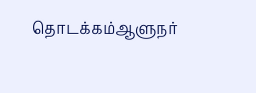தொடக்கம்ஆளுநர்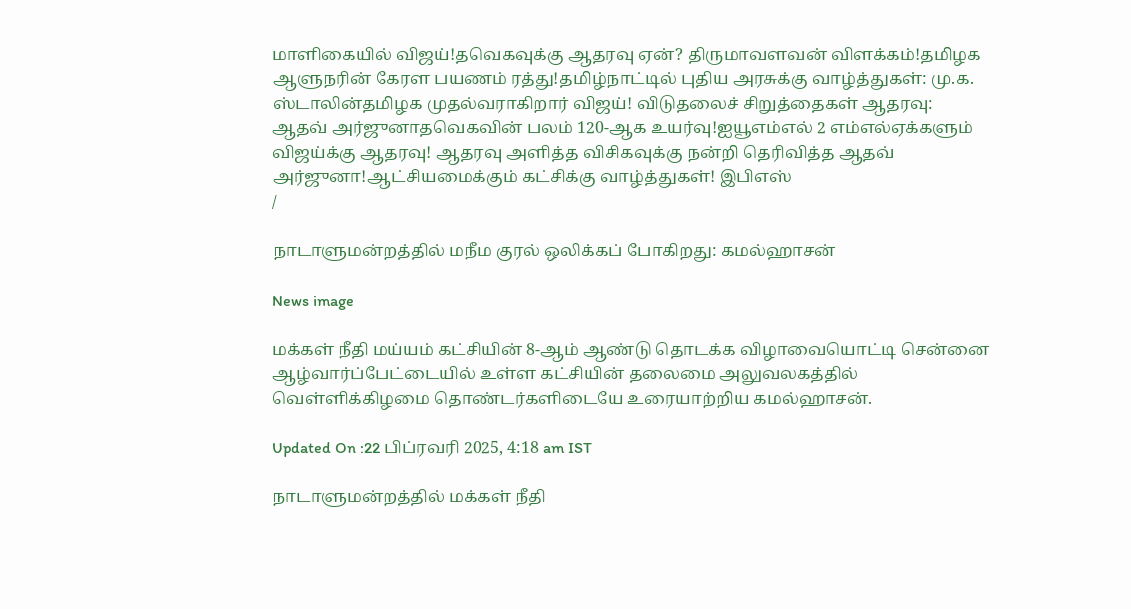மாளிகையில் விஜய்!தவெகவுக்கு ஆதரவு ஏன்? திருமாவளவன் விளக்கம்!தமிழக ஆளுநரின் கேரள பயணம் ரத்து!தமிழ்நாட்டில் புதிய அரசுக்கு வாழ்த்துகள்: மு.க. ஸ்டாலின்தமிழக முதல்வராகிறார் விஜய்! விடுதலைச் சிறுத்தைகள் ஆதரவு: ஆதவ் அர்ஜுனாதவெகவின் பலம் 120-ஆக உயர்வு!ஐயூஎம்எல் 2 எம்எல்ஏக்களும் விஜய்க்கு ஆதரவு! ஆதரவு அளித்த விசிகவுக்கு நன்றி தெரிவித்த ஆதவ் அர்ஜுனா!ஆட்சியமைக்கும் கட்சிக்கு வாழ்த்துகள்! இபிஎஸ்
/

நாடாளுமன்றத்தில் மநீம குரல் ஒலிக்கப் போகிறது: கமல்ஹாசன்

News image

மக்கள் நீதி மய்யம் கட்சியின் 8-ஆம் ஆண்டு தொடக்க விழாவையொட்டி சென்னை ஆழ்வார்ப்பேட்டையில் உள்ள கட்சியின் தலைமை அலுவலகத்தில் வெள்ளிக்கிழமை தொண்டர்களிடையே உரையாற்றிய கமல்ஹாசன்.

Updated On :22 பிப்ரவரி 2025, 4:18 am IST

நாடாளுமன்றத்தில் மக்கள் நீதி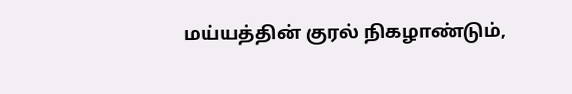மய்யத்தின் குரல் நிகழாண்டும்,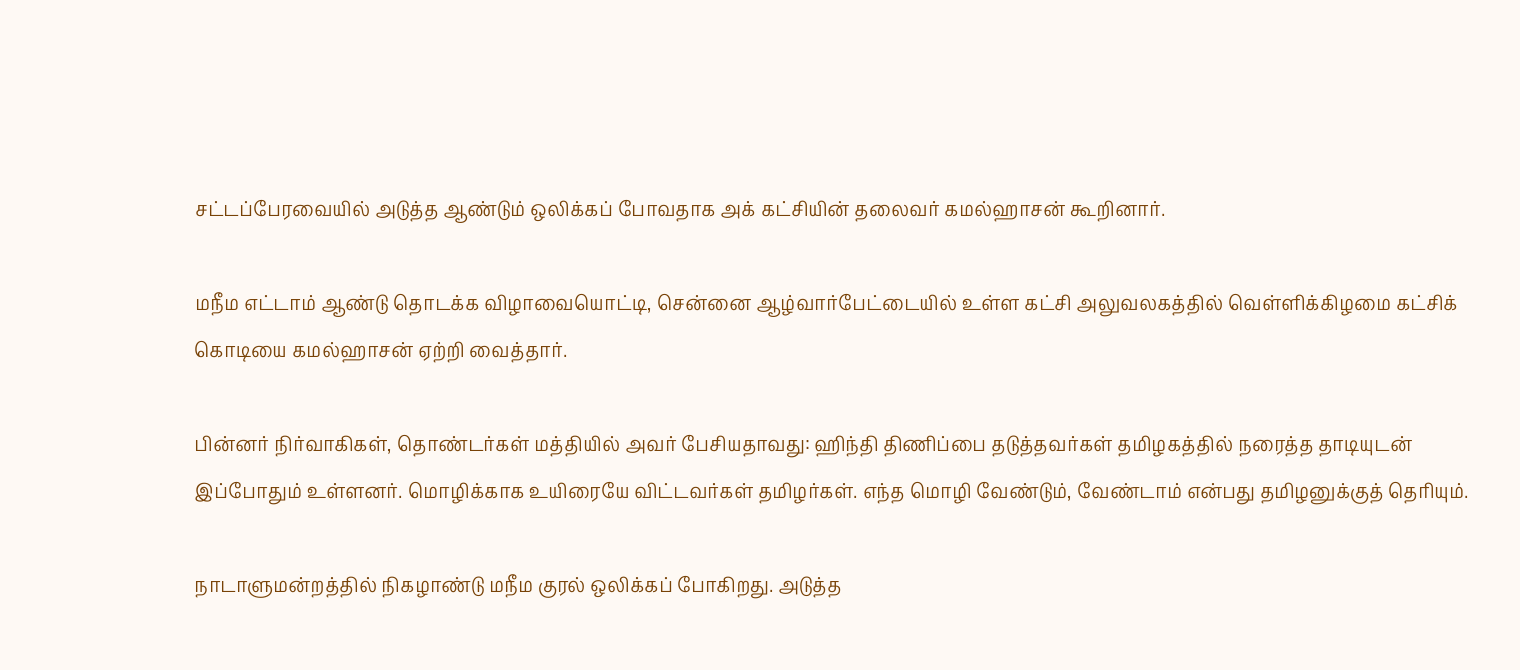சட்டப்பேரவையில் அடுத்த ஆண்டும் ஒலிக்கப் போவதாக அக் கட்சியின் தலைவர் கமல்ஹாசன் கூறினார்.

மநீம எட்டாம் ஆண்டு தொடக்க விழாவையொட்டி, சென்னை ஆழ்வார்பேட்டையில் உள்ள கட்சி அலுவலகத்தில் வெள்ளிக்கிழமை கட்சிக் கொடியை கமல்ஹாசன் ஏற்றி வைத்தார்.

பின்னர் நிர்வாகிகள், தொண்டர்கள் மத்தியில் அவர் பேசியதாவது: ஹிந்தி திணிப்பை தடுத்தவர்கள் தமிழகத்தில் நரைத்த தாடியுடன் இப்போதும் உள்ளனர். மொழிக்காக உயிரையே விட்டவர்கள் தமிழர்கள். எந்த மொழி வேண்டும், வேண்டாம் என்பது தமிழனுக்குத் தெரியும்.

நாடாளுமன்றத்தில் நிகழாண்டு மநீம குரல் ஒலிக்கப் போகிறது. அடுத்த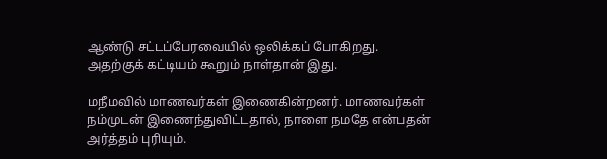ஆண்டு சட்டப்பேரவையில் ஒலிக்கப் போகிறது. அதற்குக் கட்டியம் கூறும் நாள்தான் இது.

மநீமவில் மாணவர்கள் இணைகின்றனர். மாணவர்கள் நம்முடன் இணைந்துவிட்டதால், நாளை நமதே என்பதன் அர்த்தம் புரியும்.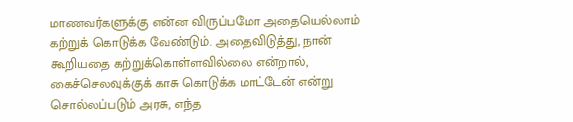மாணவர்களுக்கு என்ன விருப்பமோ அதையெல்லாம் கற்றுக் கொடுக்க வேண்டும். அதைவிடுத்து, நான் கூறியதை கற்றுக்கொள்ளவில்லை என்றால், கைச்செலவுக்குக் காசு கொடுக்க மாட்டேன் என்று சொல்லப்படும் அரசு, எந்த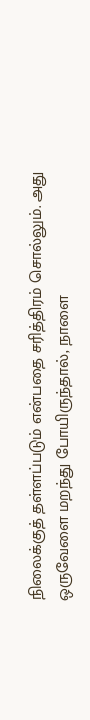நிலைக்குத் தள்ளப்படும் என்பதை சரித்திரம் சொல்லும். அது ஒருவேளை மறந்து போயிருந்தால், நாளை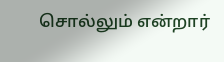சொல்லும் என்றார்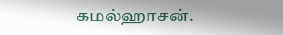கமல்ஹாசன்.